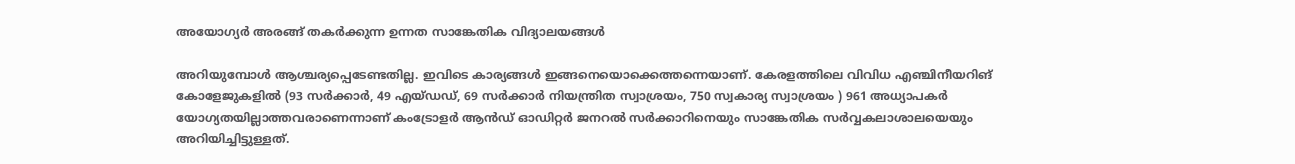അയോഗ്യര്‍ അരങ്ങ് തകര്‍ക്കുന്ന ഉന്നത സാങ്കേതിക വിദ്യാലയങ്ങള്‍

അറിയുമ്പോള്‍ ആശ്ചര്യപ്പെടേണ്ടതില്ല. ഇവിടെ കാര്യങ്ങള്‍ ഇങ്ങനെയൊക്കെത്തന്നെയാണ്. കേരളത്തിലെ വിവിധ എഞ്ചിനീയറിങ് കോളേജുകളിൽ (93 സര്‍ക്കാര്‍, 49 എയ്ഡഡ്, 69 സര്‍ക്കാര്‍ നിയന്ത്രിത സ്വാശ്രയം, 750 സ്വകാര്യ സ്വാശ്രയം ) 961 അധ്യാപകര്‍ യോഗ്യതയില്ലാത്തവരാണെന്നാണ് കംട്രോളര്‍ ആൻഡ് ഓഡിറ്റര്‍ ജനറൽ സര്‍ക്കാറിനെയും സാങ്കേതിക സര്‍വ്വകലാശാലയെയും അറിയിച്ചിട്ടുള്ളത്.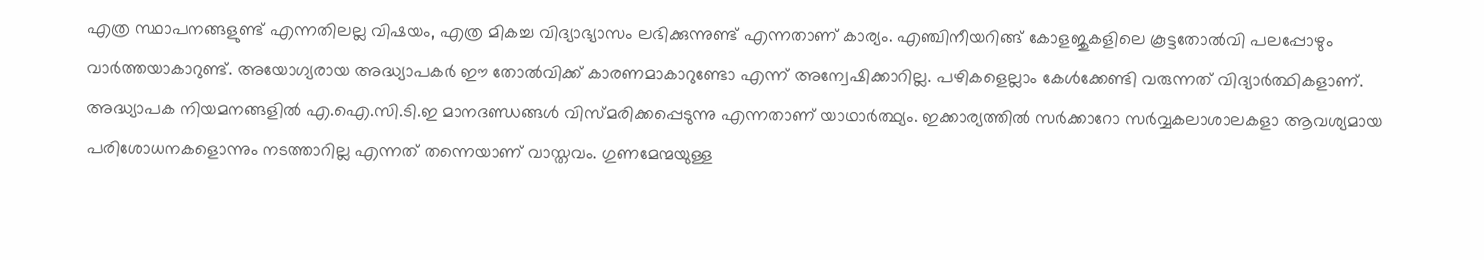എത്ര സ്ഥാപനങ്ങളുണ്ട് എന്നതിലല്ല വിഷയം, എത്ര മികച്ച വിദ്യാഭ്യാസം ലഭിക്കുന്നുണ്ട് എന്നതാണ് കാര്യം. എഞ്ചിനീയറിങ്ങ് കോളജുകളിലെ കൂട്ടതോൽവി പലപ്പോഴും വാര്‍ത്തയാകാറുണ്ട്. അയോഗ്യരായ അദ്ധ്യാപകര്‍ ഈ തോൽവിക്ക് കാരണമാകാറുണ്ടോ എന്ന് അന്വേഷിക്കാറില്ല. പഴികളെല്ലാം കേള്‍ക്കേണ്ടി വരുന്നത് വിദ്യാര്‍ത്ഥികളാണ്. അദ്ധ്യാപക നിയമനങ്ങളിൽ എ.ഐ.സി.ടി.ഇ മാനദണ്ഡങ്ങള്‍ വിസ്മരിക്കപ്പെടുന്നു എന്നതാണ് യാഥാര്‍ത്ഥ്യം. ഇക്കാര്യത്തിൽ സര്‍ക്കാറോ സര്‍വ്വകലാശാലകളാ ആവശ്യമായ പരിശോധനകളൊന്നും നടത്താറില്ല എന്നത് തന്നെയാണ് വാസ്തവം. ഗുണമേന്മയുള്ള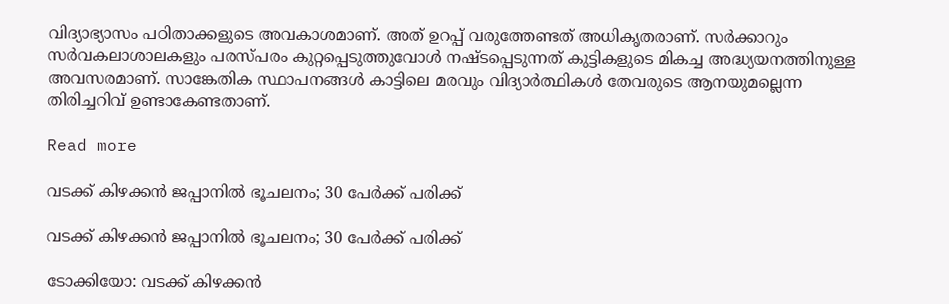വിദ്യാഭ്യാസം പഠിതാക്കളുടെ അവകാശമാണ്. അത് ഉറപ്പ് വരുത്തേണ്ടത് അധികൃതരാണ്. സര്‍ക്കാറും സര്‍വകലാശാലകളും പരസ്പരം കുറ്റപ്പെടുത്തുവോള്‍ നഷ്ടപ്പെടുന്നത് കുട്ടികളുടെ മികച്ച അദ്ധ്യയനത്തിനുള്ള അവസരമാണ്. സാങ്കേതിക സ്ഥാപനങ്ങള്‍ കാട്ടിലെ മരവും വിദ്യാര്‍ത്ഥികള്‍ തേവരുടെ ആനയുമല്ലെന്ന തിരിച്ചറിവ് ഉണ്ടാകേണ്ടതാണ്.

Read more

വടക്ക് കിഴക്കൻ ജപ്പാനിൽ ഭൂചലനം; 30 പേർക്ക് പരിക്ക്

വടക്ക് കിഴക്കൻ ജപ്പാനിൽ ഭൂചലനം; 30 പേർക്ക് പരിക്ക്

ടോക്കിയോ: വടക്ക് കിഴക്കൻ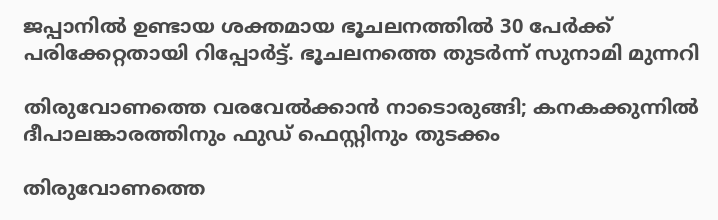ജപ്പാനിൽ ഉണ്ടായ ശക്തമായ ഭൂചലനത്തിൽ 30 പേർക്ക് പരിക്കേറ്റതായി റിപ്പോർട്ട്. ഭൂചലനത്തെ തുടർന്ന് സുനാമി മുന്നറി

തിരുവോണത്തെ വരവേൽക്കാൻ നാടൊരുങ്ങി; കനകക്കുന്നിൽ ദീപാലങ്കാരത്തിനും ഫുഡ് ഫെസ്റ്റിനും തുടക്കം

തിരുവോണത്തെ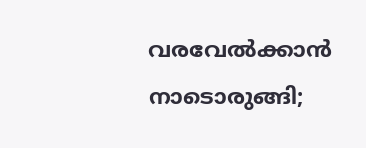വരവേൽക്കാൻ നാടൊരുങ്ങി;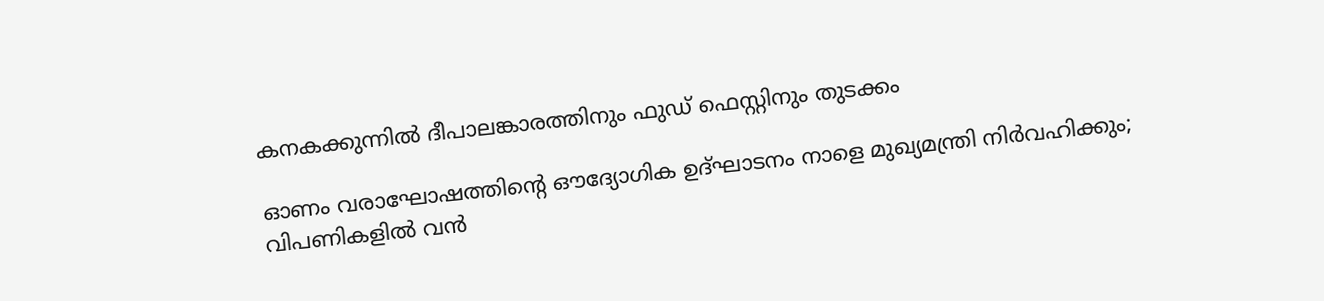കനകക്കുന്നിൽ ദീപാലങ്കാരത്തിനും ഫുഡ് ഫെസ്റ്റിനും തുടക്കം

ഓണം വരാഘോഷത്തിന്റെ ഔദ്യോഗിക ഉദ്ഘാടനം നാളെ മുഖ്യമന്ത്രി നിർവഹിക്കും; വിപണികളിൽ വൻ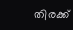തിരക്ക്